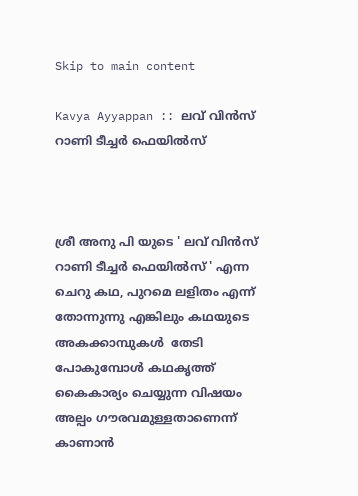Skip to main content

Kavya Ayyappan :: ലവ് വിൻസ് റാണി ടീച്ചർ ഫെയിൽസ്



ശ്രീ അനു പി യുടെ ' ലവ് വിൻസ് റാണി ടീച്ചർ ഫെയിൽസ് ' എന്ന ചെറു കഥ, പുറമെ ലളിതം എന്ന് തോന്നുന്നു എങ്കിലും കഥയുടെ അകക്കാമ്പുകൾ  തേടി പോകുമ്പോൾ കഥകൃത്ത് കൈകാര്യം ചെയ്യുന്ന വിഷയം അല്പം ഗൗരവമുള്ളതാണെന്ന് കാണാൻ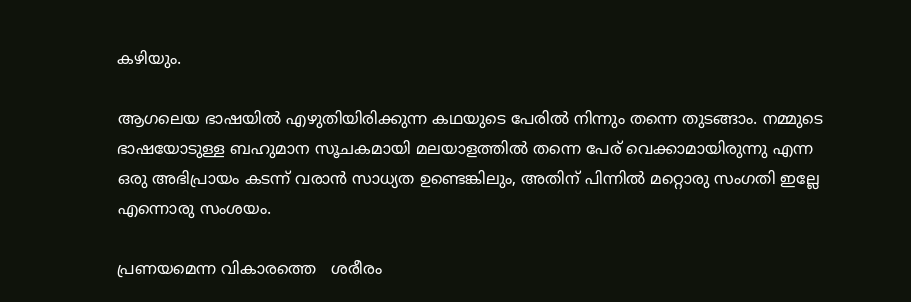കഴിയും.

ആഗലെയ ഭാഷയിൽ എഴുതിയിരിക്കുന്ന കഥയുടെ പേരിൽ നിന്നും തന്നെ തുടങ്ങാം. നമ്മുടെ ഭാഷയോടുള്ള ബഹുമാന സൂചകമായി മലയാളത്തിൽ തന്നെ പേര് വെക്കാമായിരുന്നു എന്ന ഒരു അഭിപ്രായം കടന്ന് വരാൻ സാധ്യത ഉണ്ടെങ്കിലും, അതിന് പിന്നിൽ മറ്റൊരു സംഗതി ഇല്ലേ എന്നൊരു സംശയം.

പ്രണയമെന്ന വികാരത്തെ   ശരീരം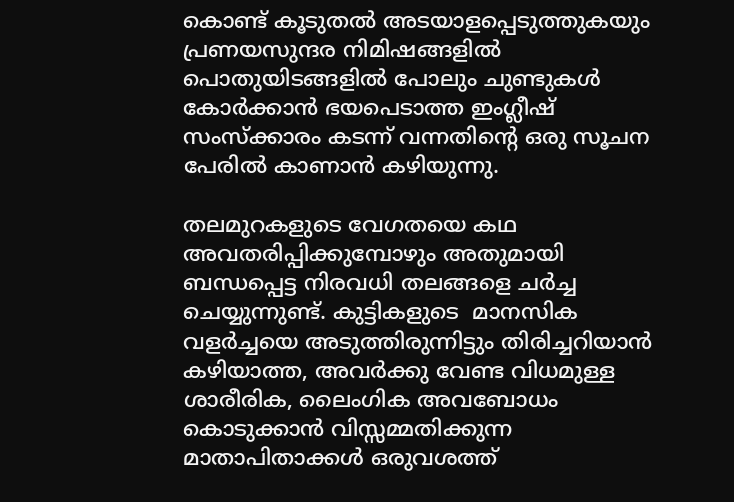കൊണ്ട് കൂടുതൽ അടയാളപ്പെടുത്തുകയും പ്രണയസുന്ദര നിമിഷങ്ങളിൽ പൊതുയിടങ്ങളിൽ പോലും ചുണ്ടുകൾ കോർക്കാൻ ഭയപെടാത്ത ഇംഗ്ലീഷ് സംസ്ക്കാരം കടന്ന് വന്നതിന്‍റെ ഒരു സൂചന പേരിൽ കാണാൻ കഴിയുന്നു.

തലമുറകളുടെ വേഗതയെ കഥ അവതരിപ്പിക്കുമ്പോഴും അതുമായി ബന്ധപ്പെട്ട നിരവധി തലങ്ങളെ ചർച്ച ചെയ്യുന്നുണ്ട്. കുട്ടികളുടെ  മാനസിക വളർച്ചയെ അടുത്തിരുന്നിട്ടും തിരിച്ചറിയാൻ കഴിയാത്ത, അവർക്കു വേണ്ട വിധമുള്ള ശാരീരിക, ലൈംഗിക അവബോധം കൊടുക്കാൻ വിസ്സമ്മതിക്കുന്ന മാതാപിതാക്കൾ ഒരുവശത്ത്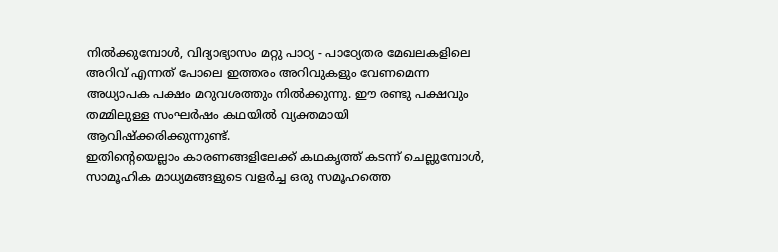നിൽക്കുമ്പോൾ, വിദ്യാഭ്യാസം മറ്റു പാഠ്യ - പാഠ്യേതര മേഖലകളിലെ അറിവ് എന്നത് പോലെ ഇത്തരം അറിവുകളും വേണമെന്ന അധ്യാപക പക്ഷം മറുവശത്തും നിൽക്കുന്നു. ഈ രണ്ടു പക്ഷവും തമ്മിലുള്ള സംഘർഷം കഥയിൽ വ്യക്തമായി ആവിഷ്‌ക്കരിക്കുന്നുണ്ട്.
ഇതിന്‍റെയെല്ലാം കാരണങ്ങളിലേക്ക് കഥകൃത്ത് കടന്ന് ചെല്ലുമ്പോൾ, സാമൂഹിക മാധ്യമങ്ങളുടെ വളർച്ച ഒരു സമൂഹത്തെ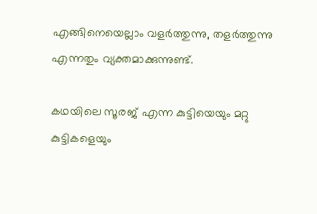എങ്ങിനെയെല്ലാം വളർത്തുന്നു, തളർത്തുന്നു എന്നതും വ്യക്തമാക്കുന്നുണ്ട്.

കഥയിലെ സൂരജ് എന്ന കുട്ടിയെയും മറ്റു കുട്ടികളെയും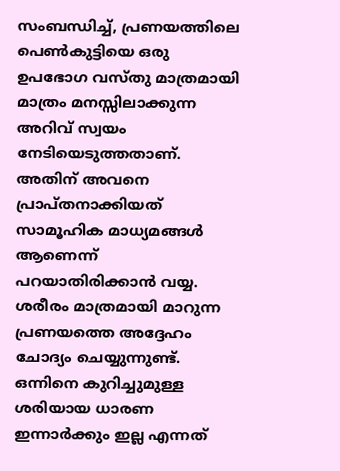സംബന്ധിച്ച്, പ്രണയത്തിലെ പെൺകുട്ടിയെ ഒരു ഉപഭോഗ വസ്തു മാത്രമായി മാത്രം മനസ്സിലാക്കുന്ന അറിവ് സ്വയം നേടിയെടുത്തതാണ്. അതിന് അവനെ പ്രാപ്തനാക്കിയത് സാമൂഹിക മാധ്യമങ്ങൾ ആണെന്ന് പറയാതിരിക്കാൻ വയ്യ. ശരീരം മാത്രമായി മാറുന്ന പ്രണയത്തെ അദ്ദേഹം ചോദ്യം ചെയ്യുന്നുണ്ട്. ഒന്നിനെ കുറിച്ചുമുള്ള ശരിയായ ധാരണ ഇന്നാർക്കും ഇല്ല എന്നത്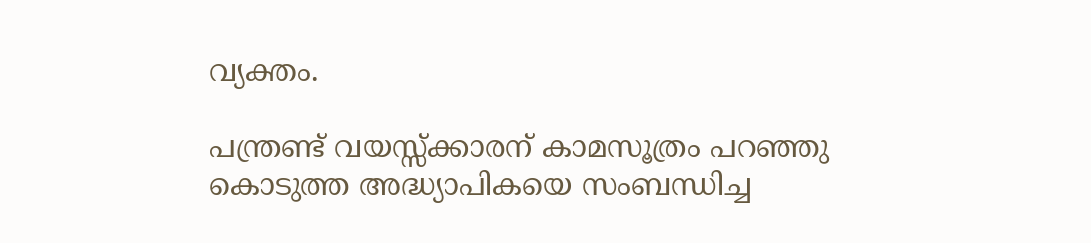വ്യക്തം.

പന്ത്രണ്ട് വയസ്സ്ക്കാരന് കാമസൂത്രം പറഞ്ഞു കൊടുത്ത അദ്ധ്യാപികയെ സംബന്ധിച്ച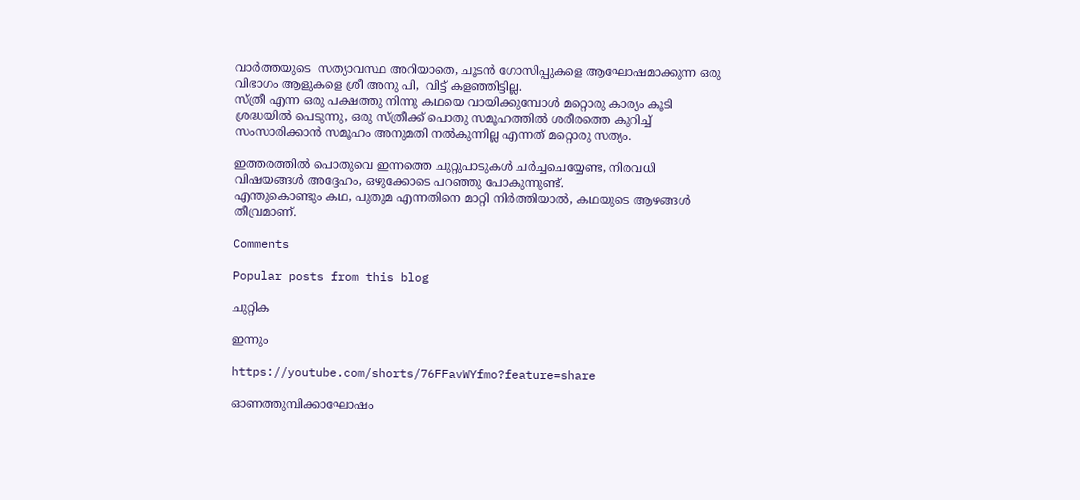വാർത്തയുടെ  സത്യാവസ്ഥ അറിയാതെ, ചൂടൻ ഗോസിപ്പുകളെ ആഘോഷമാക്കുന്ന ഒരു വിഭാഗം ആളുകളെ ശ്രീ അനു പി,  വിട്ട് കളഞ്ഞിട്ടില്ല.
സ്ത്രീ എന്ന ഒരു പക്ഷത്തു നിന്നു കഥയെ വായിക്കുമ്പോൾ മറ്റൊരു കാര്യം കൂടി ശ്രദ്ധയിൽ പെടുന്നു, ഒരു സ്ത്രീക്ക് പൊതു സമൂഹത്തിൽ ശരീരത്തെ കുറിച്ച് സംസാരിക്കാൻ സമൂഹം അനുമതി നൽകുന്നില്ല എന്നത് മറ്റൊരു സത്യം.

ഇത്തരത്തിൽ പൊതുവെ ഇന്നത്തെ ചുറ്റുപാടുകൾ ചർച്ചചെയ്യേണ്ട, നിരവധി വിഷയങ്ങൾ അദ്ദേഹം, ഒഴുക്കോടെ പറഞ്ഞു പോകുന്നുണ്ട്.
എന്തുകൊണ്ടും കഥ, പുതുമ എന്നതിനെ മാറ്റി നിർത്തിയാൽ, കഥയുടെ ആഴങ്ങൾ തീവ്രമാണ്.

Comments

Popular posts from this blog

ചുറ്റിക

ഇന്നും

https://youtube.com/shorts/76FFavWYfmo?feature=share

ഓണത്തുമ്പിക്കാഘോഷം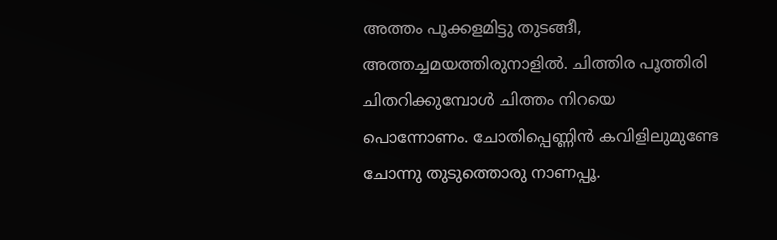അത്തം പൂക്കളമിട്ടു തുടങ്ങീ, അത്തച്ചമയത്തിരുനാളിൽ. ചിത്തിര പൂത്തിരി  ചിതറിക്കുമ്പോൾ ചിത്തം നിറയെ പൊന്നോണം. ചോതിപ്പെണ്ണിൻ കവിളിലുമുണ്ടേ ചോന്നു തുടുത്തൊരു നാണപ്പൂ.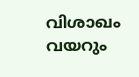വിശാഖം വയറും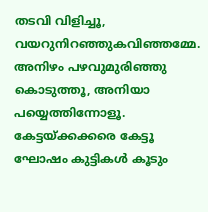തടവി വിളിച്ചൂ, വയറുനിറഞ്ഞുകവിഞ്ഞമ്മേ. അനിഴം പഴവുമുരിഞ്ഞു കൊടുത്തൂ, അനിയാ പയ്യെത്തിന്നോളൂ. കേട്ടയ്ക്കക്കരെ കേട്ടൂ ഘോഷം കുട്ടികൾ കൂടും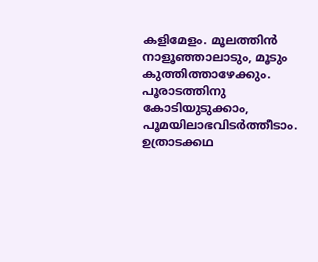കളിമേളം. മൂലത്തിൻ നാളൂഞ്ഞാലാടും, മൂടും കുത്തിത്താഴേക്കും. പൂരാടത്തിനു കോടിയുടുക്കാം, പൂമയിലാഭവിടർത്തീടാം. ഉത്രാടക്കഥ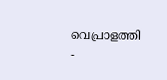വെപ്രാളത്തി -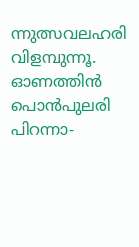ന്നുത്സവലഹരി വിളമ്പുന്നൂ. ഓണത്തിൻ പൊൻപുലരി പിറന്നാ-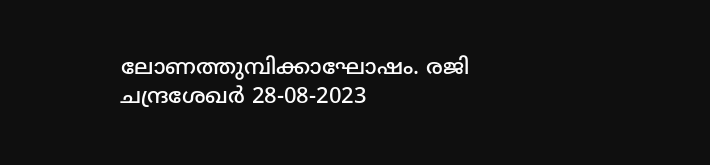ലോണത്തുമ്പിക്കാഘോഷം. രജി ചന്ദ്രശേഖർ 28-08-2023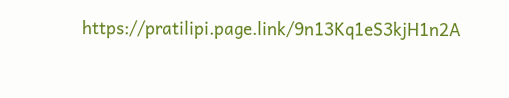https://pratilipi.page.link/9n13Kq1eS3kjH1n2A